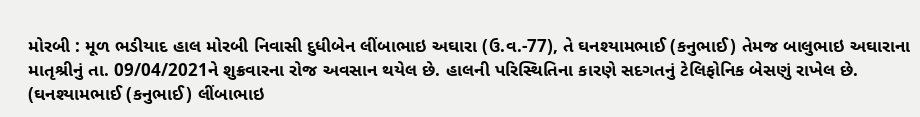મોરબી : મૂળ ભડીયાદ હાલ મોરબી નિવાસી દુધીબેન લીંબાભાઇ અઘારા (ઉ.વ.-77), તે ઘનશ્યામભાઈ (કનુભાઈ) તેમજ બાલુભાઇ અઘારાના માતૃશ્રીનું તા. 09/04/2021ને શુક્રવારના રોજ અવસાન થયેલ છે. હાલની પરિસ્થિતિના કારણે સદગતનું ટેલિફોનિક બેસણું રાખેલ છે. (ઘનશ્યામભાઈ (કનુભાઈ) લીંબાભાઇ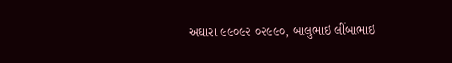અઘારા ૯૯૦૯૨ ૦૨૯૯૦, બાલુભાઇ લીંબાભાઇ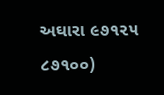અઘારા ૯૭૧૨૫ ૮૭૧૦૦)